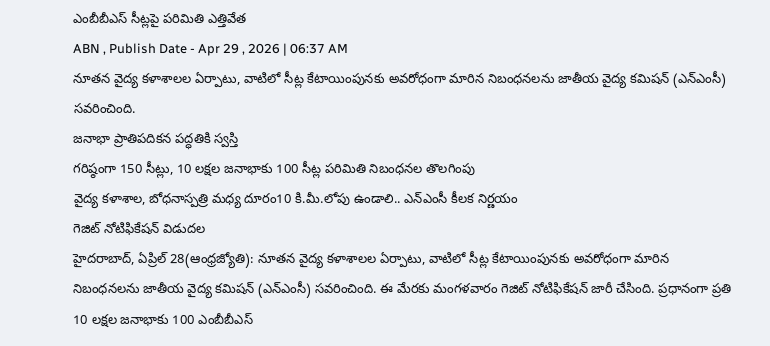ఎంబీబీఎస్ సీట్లపై పరిమితి ఎత్తివేత
ABN , Publish Date - Apr 29 , 2026 | 06:37 AM
నూతన వైద్య కళాశాలల ఏర్పాటు, వాటిలో సీట్ల కేటాయింపునకు అవరోధంగా మారిన నిబంధనలను జాతీయ వైద్య కమిషన్ (ఎన్ఎంసీ) సవరించింది.
జనాభా ప్రాతిపదికన పద్ధతికి స్వస్తి
గరిష్ఠంగా 150 సీట్లు, 10 లక్షల జనాభాకు 100 సీట్ల పరిమితి నిబంధనల తొలగింపు
వైద్య కళాశాల, బోధనాస్పత్రి మధ్య దూరం10 కి.మీ.లోపు ఉండాలి.. ఎన్ఎంసీ కీలక నిర్ణయం
గెజిట్ నోటిఫికేషన్ విడుదల
హైదరాబాద్, ఏప్రిల్ 28(ఆంధ్రజ్యోతి): నూతన వైద్య కళాశాలల ఏర్పాటు, వాటిలో సీట్ల కేటాయింపునకు అవరోధంగా మారిన నిబంధనలను జాతీయ వైద్య కమిషన్ (ఎన్ఎంసీ) సవరించింది. ఈ మేరకు మంగళవారం గెజిట్ నోటిఫికేషన్ జారీ చేసింది. ప్రధానంగా ప్రతి 10 లక్షల జనాభాకు 100 ఎంబీబీఎస్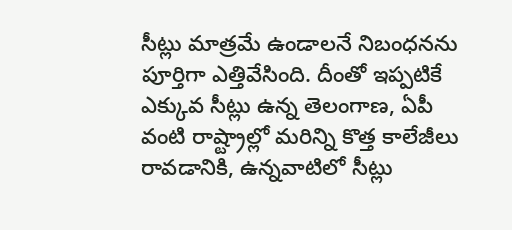సీట్లు మాత్రమే ఉండాలనే నిబంధనను పూర్తిగా ఎత్తివేసింది. దీంతో ఇప్పటికే ఎక్కువ సీట్లు ఉన్న తెలంగాణ, ఏపీ వంటి రాష్ట్రాల్లో మరిన్ని కొత్త కాలేజీలు రావడానికి, ఉన్నవాటిలో సీట్లు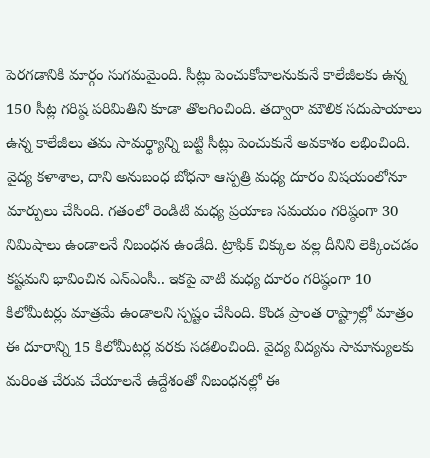పెరగడానికి మార్గం సుగమమైంది. సీట్లు పెంచుకోవాలనుకునే కాలేజీలకు ఉన్న 150 సీట్ల గరిష్ఠ పరిమితిని కూడా తొలగించింది. తద్వారా మౌలిక సదుపాయాలు ఉన్న కాలేజీలు తమ సామర్థ్యాన్ని బట్టి సీట్లు పెంచుకునే అవకాశం లభించింది. వైద్య కళాశాల, దాని అనుబంధ బోధనా ఆస్పత్రి మధ్య దూరం విషయంలోనూ మార్పులు చేసింది. గతంలో రెండిటి మధ్య ప్రయాణ సమయం గరిష్ఠంగా 30 నిమిషాలు ఉండాలనే నిబంధన ఉండేది. ట్రాఫిక్ చిక్కుల వల్ల దీనిని లెక్కించడం కష్టమని భావించిన ఎన్ఎంసీ.. ఇకపై వాటి మధ్య దూరం గరిష్ఠంగా 10 కిలోమీటర్లు మాత్రమే ఉండాలని స్పష్టం చేసింది. కొండ ప్రాంత రాష్ట్రాల్లో మాత్రం ఈ దూరాన్ని 15 కిలోమీటర్ల వరకు సడలించింది. వైద్య విద్యను సామాన్యులకు మరింత చేరువ చేయాలనే ఉద్దేశంతో నిబంధనల్లో ఈ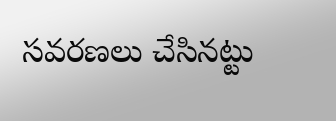సవరణలు చేసినట్టు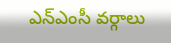ఎన్ఎంసీ వర్గాలు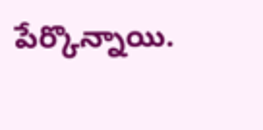పేర్కొన్నాయి.